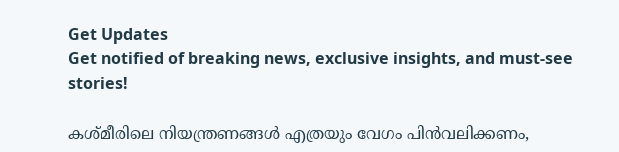Get Updates
Get notified of breaking news, exclusive insights, and must-see stories!

കശ്മീരിലെ നിയന്ത്രണങ്ങൾ എത്രയും വേഗം പിൻവലിക്കണം,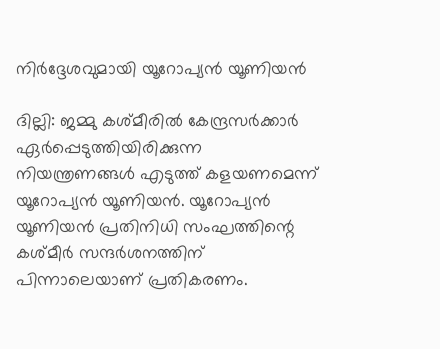നിർദ്ദേശവുമായി യൂറോപ്യൻ യൂണിയൻ

ദില്ലി: ജമ്മു കശ്മീരിൽ കേന്ദ്രസർക്കാർ ഏർപ്പെടുത്തിയിരിക്കുന്ന നിയന്ത്രണങ്ങൾ എടുത്ത് കളയണമെന്ന് യൂറോപ്യൻ യൂണിയൻ. യൂറോപ്യൻ യൂണിയൻ പ്രതിനിധി സംഘത്തിന്റെ കശ്മീർ സന്ദർശനത്തിന് പിന്നാലെയാണ് പ്രതികരണം.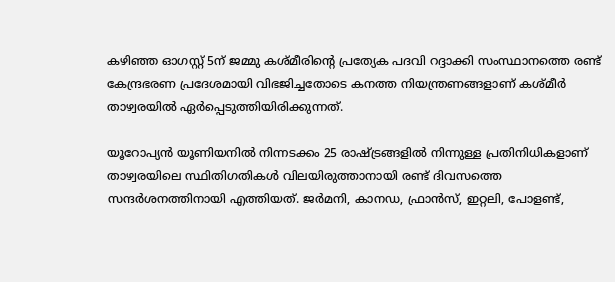കഴിഞ്ഞ ഓഗസ്റ്റ് 5ന് ജമ്മു കശ്മീരിന്റെ പ്രത്യേക പദവി റദ്ദാക്കി സംസ്ഥാനത്തെ രണ്ട് കേന്ദ്രഭരണ പ്രദേശമായി വിഭജിച്ചതോടെ കനത്ത നിയന്ത്രണങ്ങളാണ് കശ്മീർ താഴ്വരയിൽ ഏർപ്പെടുത്തിയിരിക്കുന്നത്.

യൂറോപ്യൻ യൂണിയനിൽ നിന്നടക്കം 25 രാഷ്ട്രങ്ങളിൽ നിന്നുള്ള പ്രതിനിധികളാണ് താഴ്വരയിലെ സ്ഥിതിഗതികൾ വിലയിരുത്താനായി രണ്ട് ദിവസത്തെ സന്ദർശനത്തിനായി എത്തിയത്. ജർമനി, കാനഡ, ഫ്രാൻസ്, ഇറ്റലി, പോളണ്ട്,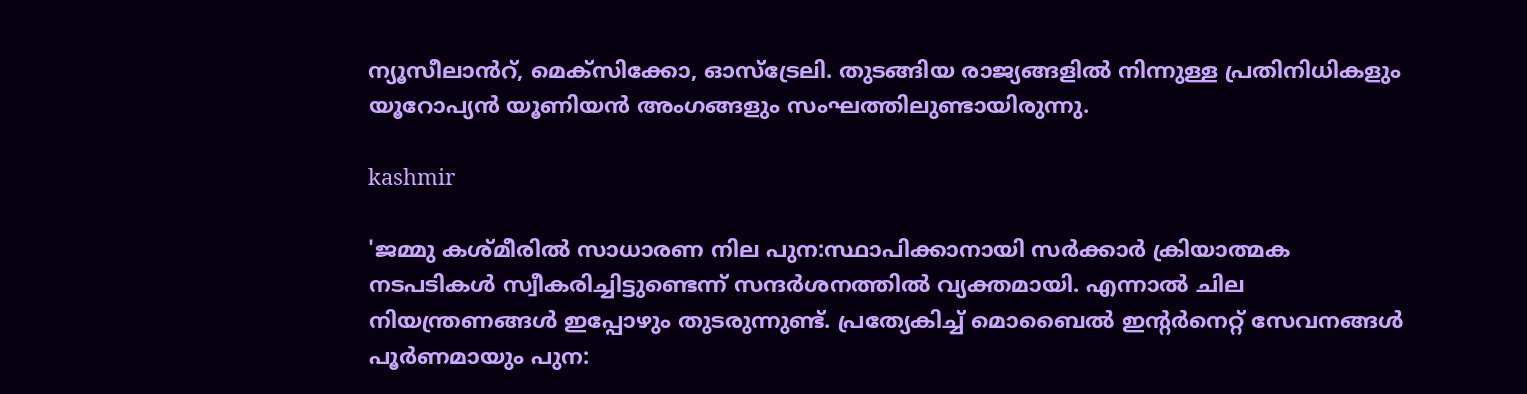ന്യൂസീലാൻറ്, മെക്സിക്കോ, ഓസ്ട്രേലി. തുടങ്ങിയ രാജ്യങ്ങളിൽ നിന്നുള്ള പ്രതിനിധികളും യൂറോപ്യൻ യൂണിയൻ അംഗങ്ങളും സംഘത്തിലുണ്ടായിരുന്നു.

kashmir

'ജമ്മു കശ്മീരിൽ സാധാരണ നില പുന:സ്ഥാപിക്കാനായി സർക്കാർ ക്രിയാത്മക നടപടികൾ സ്വീകരിച്ചിട്ടുണ്ടെന്ന് സന്ദർശനത്തിൽ വ്യക്തമായി. എന്നാൽ ചില നിയന്ത്രണങ്ങൾ ഇപ്പോഴും തുടരുന്നുണ്ട്. പ്രത്യേകിച്ച് മൊബൈൽ ഇന്റർനെറ്റ് സേവനങ്ങൾ പൂർണമായും പുന: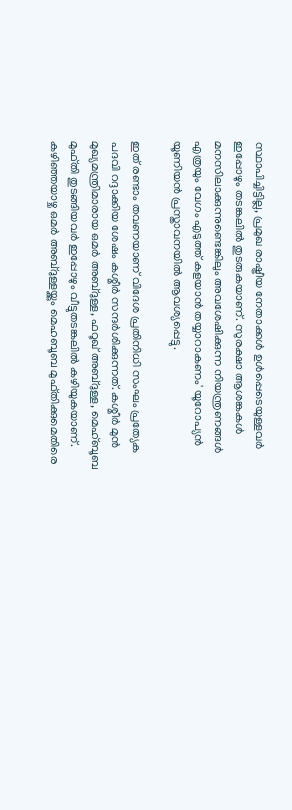സ്ഥാപിച്ചിട്ടില്ല, പ്രമുഖ രാഷ്ട്രീയ നേതാക്കൾ ഉൾപ്പെടെയുള്ളവർ ഇപ്പോഴും തടങ്കലിൽ തുടരുകയാണ്. സുരക്ഷാ ആശങ്കകൾ മനസിലാക്കുന്നുണ്ടെങ്കിലും അവശേഷിക്കുന്ന നിയന്ത്രണങ്ങൾ എത്രയും വേഗം എടുത്ത് കളയാൻ തയ്യാറാകണം' യൂറോപ്യൻ യൂണിയൻ പ്രസ്താവനയിൽ ആവശ്യപ്പെട്ടു.

ഇത് രണ്ടാം തവണയാണ് വിദേശ പ്രതിനിധി സംഘം പ്രത്യേക പദവി റദ്ദാക്കിയ ശേഷം കശ്മീർ സന്ദർശിക്കുന്നത്. കശ്മീർ മുൻ മുഖ്യമന്ത്രിമാരായ ഒമർ അബ്ദുള്ള, ഫറൂഖ് അബ്ദുള്ള, മെഹ്ബൂബ മുഫ്തി തുടങ്ങിയവർ ഇപ്പോഴും വീട്ടുതടങ്കലിൽ കഴിയുകയാണ്. കഴിഞ്ഞയാഴ്ച ഒമർ അബ്ദുള്ളയ്ക്കും മെഹബൂബ മുഫ്തിക്കുമെതിരെ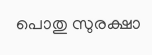പൊതു സുരക്ഷാ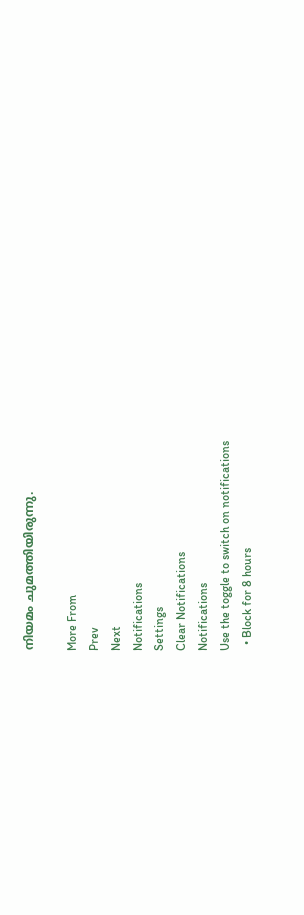നിയമം ചുമത്തിയിരുന്നു.

More From
Prev
Next
Notifications
Settings
Clear Notifications
Notifications
Use the toggle to switch on notifications
  • Block for 8 hours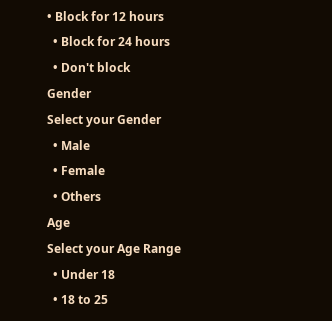• Block for 12 hours
  • Block for 24 hours
  • Don't block
Gender
Select your Gender
  • Male
  • Female
  • Others
Age
Select your Age Range
  • Under 18
  • 18 to 25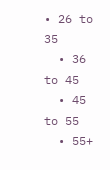• 26 to 35
  • 36 to 45
  • 45 to 55
  • 55+